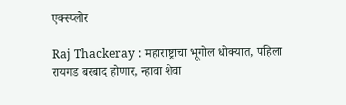एक्स्प्लोर

Raj Thackeray : महाराष्ट्राचा भूगोल धोक्यात, पहिला रायगड बरबाद होणार, न्हावा शेवा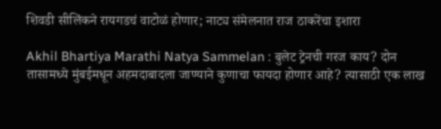शिवडी सीलिंकने रायगडचं वाटोळं होणार; नाट्य संमेलनात राज ठाकरेंचा इशारा

Akhil Bhartiya Marathi Natya Sammelan : बुलेट ट्रेनची गरज काय? दोन तासामध्ये मुंबईमधून अहमदाबादला जाण्याने कुणाचा फायदा होणार आहे? त्यासाठी एक लाख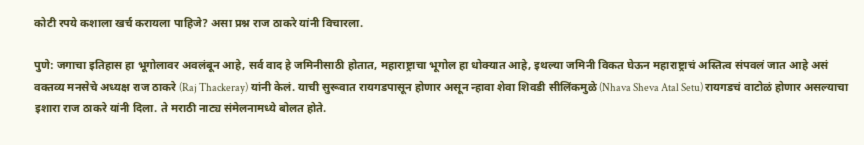कोटी रपये कशाला खर्च करायला पाहिजे? असा प्रश्न राज ठाकरे यांनी विचारला.

पुणे: जगाचा इतिहास हा भूगोलावर अवलंबून आहे, सर्व वाद हे जमिनीसाठी होतात, महाराष्ट्राचा भूगोल हा धोक्यात आहे, इथल्या जमिनी विकत घेऊन महाराष्ट्राचं अस्तित्व संपवलं जात आहे असं वक्तव्य मनसेचे अध्यक्ष राज ठाकरे (Raj Thackeray) यांनी केलं. याची सुरूवात रायगडपासून होणार असून न्हावा शेवा शिवडी सीलिंकमुळे (Nhava Sheva Atal Setu) रायगडचं वाटोळं होणार असल्याचा इशारा राज ठाकरे यांनी दिला. ते मराठी नाट्य संमेलनामध्ये बोलत होते.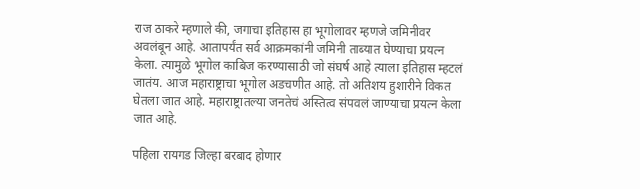राज ठाकरे म्हणाले की, जगाचा इतिहास हा भूगोलावर म्हणजे जमिनीवर अवलंबून आहे. आतापर्यंत सर्व आक्रमकांनी जमिनी ताब्यात घेण्याचा प्रयत्न केला. त्यामुळे भूगोल काबिज करण्यासाठी जो संघर्ष आहे त्याला इतिहास म्हटलं जातंय. आज महाराष्ट्राचा भूगोल अडचणीत आहे. तो अतिशय हुशारीने विकत घेतला जात आहे. महाराष्ट्रातल्या जनतेचं अस्तित्व संपवलं जाण्याचा प्रयत्न केला जात आहे.

पहिला रायगड जिल्हा बरबाद होणार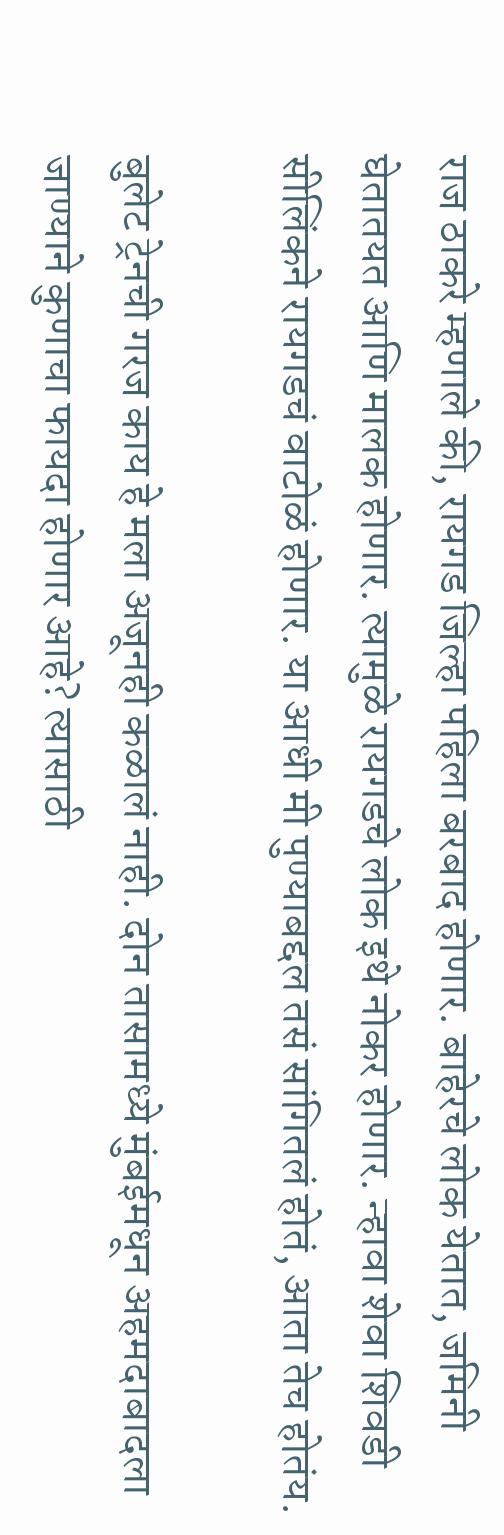राज ठाकरे म्हणाले की, रायगड जिल्हा पहिला बरबाद होणार. बाहेरचे लोक येतात, जमिनी घेतातयत आणि मालक होणार. त्यामुळे रायगडचे लोक इथे नोकर होणार. न्हावा शेवा शिवडी सीलिंकने रायगडचं वाटोळं होणार. या आधी मी पुण्याबद्दल तसं सांगितलं होतं, आता तेच होतंय.

बुलेट ट्रेनची गरज काय हे मला अजूनही कळालं नाही. दोन तासामध्ये मुंबईमधून अहमदाबादला जाण्याने कुणाचा फायदा होणार आहे? त्यासाठी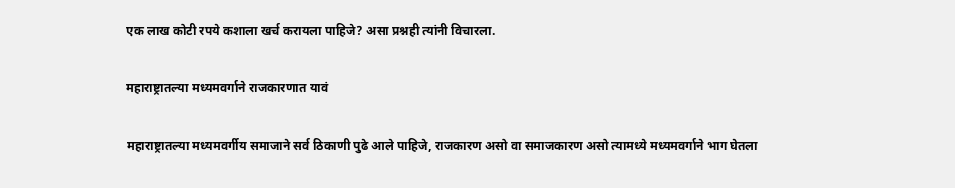एक लाख कोटी रपये कशाला खर्च करायला पाहिजे? असा प्रश्नही त्यांनी विचारला.

महाराष्ट्रातल्या मध्यमवर्गाने राजकारणात यावं

महाराष्ट्रातल्या मध्यमवर्गीय समाजाने सर्व ठिकाणी पुढे आले पाहिजे, राजकारण असो वा समाजकारण असो त्यामध्ये मध्यमवर्गाने भाग घेतला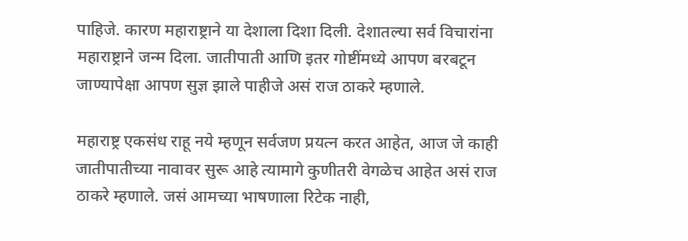पाहिजे. कारण महाराष्ट्राने या देशाला दिशा दिली. देशातल्या सर्व विचारांना महाराष्ट्राने जन्म दिला. जातीपाती आणि इतर गोष्टींमध्ये आपण बरबटून जाण्यापेक्षा आपण सुज्ञ झाले पाहीजे असं राज ठाकरे म्हणाले.

महाराष्ट्र एकसंध राहू नये म्हणून सर्वजण प्रयत्न करत आहेत, आज जे काही जातीपातीच्या नावावर सुरू आहे त्यामागे कुणीतरी वेगळेच आहेत असं राज ठाकरे म्हणाले. जसं आमच्या भाषणाला रिटेक नाही,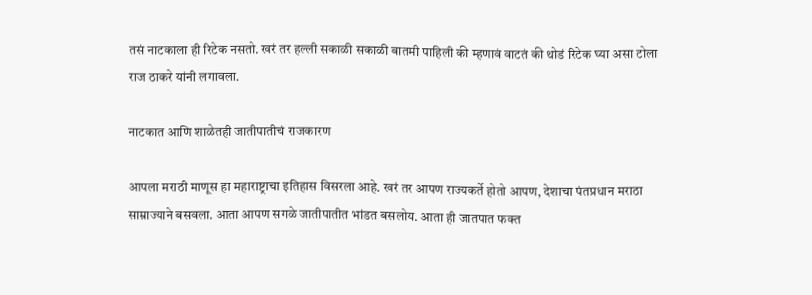तसं नाटकाला ही रिटेक नसतो. खरं तर हल्ली सकाळी सकाळी बातमी पाहिली की म्हणावं वाटतं की थोडं रिटेक घ्या असा टोला राज ठाकरे यांनी लगावला.

नाटकात आणि शाळेतही जातीपातीचं राजकारण

आपला मराठी माणूस हा महाराष्ट्राचा इतिहास विसरला आहे. खरं तर आपण राज्यकर्ते होतो आपण, देशाचा पंतप्रधान मराठा साम्राज्याने बसवला. आता आपण सगळे जातीपातीत भांडत बसलोय. आता ही जातपात फक्त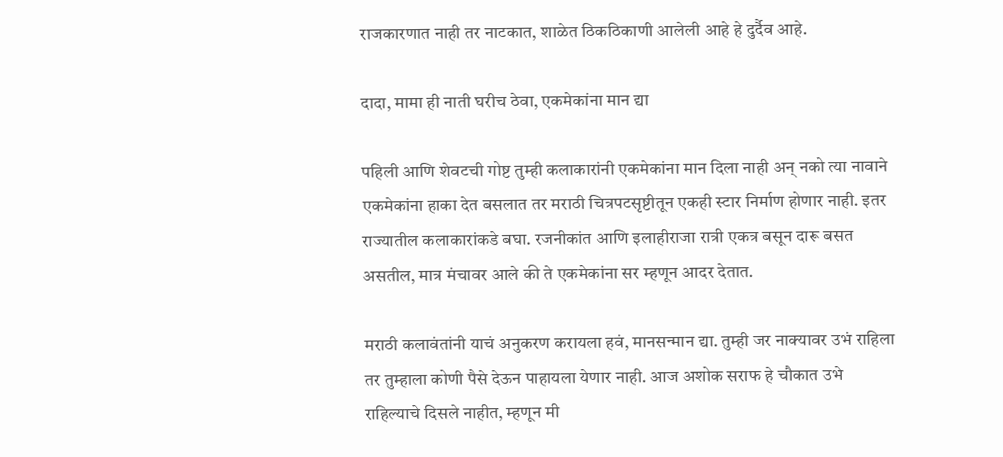राजकारणात नाही तर नाटकात, शाळेत ठिकठिकाणी आलेली आहे हे दुर्दैव आहे.

दादा, मामा ही नाती घरीच ठेवा, एकमेकांना मान द्या

पहिली आणि शेवटची गोष्ट तुम्ही कलाकारांनी एकमेकांना मान दिला नाही अन् नको त्या नावाने एकमेकांना हाका देत बसलात तर मराठी चित्रपटसृष्टीतून एकही स्टार निर्माण होणार नाही. इतर राज्यातील कलाकारांकडे बघा. रजनीकांत आणि इलाहीराजा रात्री एकत्र बसून दारू बसत असतील, मात्र मंचावर आले की ते एकमेकांना सर म्हणून आदर देतात.

मराठी कलावंतांनी याचं अनुकरण करायला हवं, मानसन्मान द्या. तुम्ही जर नाक्यावर उभं राहिला तर तुम्हाला कोणी पैसे देऊन पाहायला येणार नाही. आज अशोक सराफ हे चौकात उभे राहिल्याचे दिसले नाहीत, म्हणून मी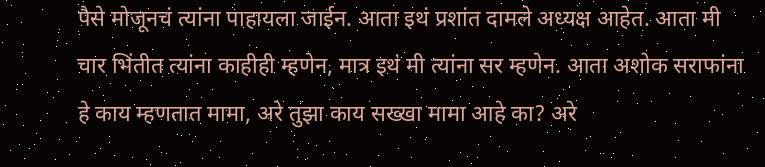पैसे मोजूनचं त्यांना पाहायला जाईन. आता इथं प्रशांत दामले अध्यक्ष आहेत. आता मी चार भिंतीत त्यांना काहीही म्हणेन, मात्र इथं मी त्यांना सर म्हणेन. आता अशोक सराफांना हे काय म्हणतात मामा, अरे तुझा काय सख्खा मामा आहे का? अरे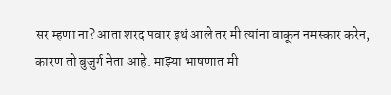सर म्हणा ना? आता शरद पवार इथं आले तर मी त्यांना वाकून नमस्कार करेन, कारण तो बुजुर्ग नेता आहे. माझ्या भाषणात मी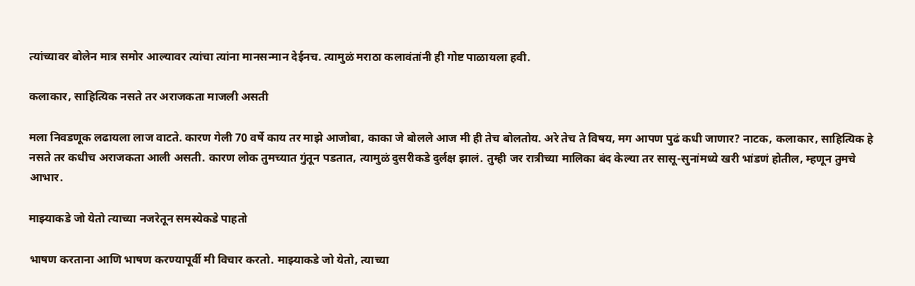त्यांच्यावर बोलेन मात्र समोर आल्यावर त्यांचा त्यांना मानसन्मान देईनच. त्यामुळं मराठा कलावंतांनी ही गोष्ट पाळायला हवी.

कलाकार, साहित्यिक नसते तर अराजकता माजली असती

मला निवडणूक लढायला लाज वाटते. कारण गेली 70 वर्षे काय तर माझे आजोबा, काका जे बोलले आज मी ही तेच बोलतोय. अरे तेच ते विषय, मग आपण पुढं कधी जाणार? नाटक, कलाकार, साहित्यिक हे नसते तर कधीच अराजकता आली असती. कारण लोक तुमच्यात गुंतून पडतात, त्यामुळं दुसरीकडे दुर्लक्ष झालं. तुम्ही जर रात्रीच्या मालिका बंद केल्या तर सासू-सुनांमध्ये खरी भांडणं होतील, म्हणून तुमचे आभार.

माझ्याकडे जो येतो त्याच्या नजरेतून समस्येकडे पाहतो

भाषण करताना आणि भाषण करण्यापूर्वी मी विचार करतो. माझ्याकडे जो येतो, त्याच्या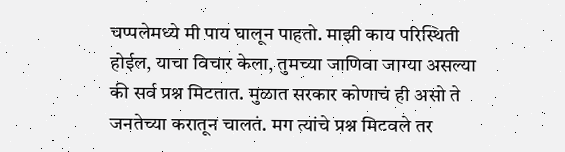चप्पलेमध्ये मी पाय घालून पाहतो. माझी काय परिस्थिती होईल, याचा विचार केला, तुमच्या जाणिवा जाग्या असल्या की सर्व प्रश्न मिटतात. मुळात सरकार कोणाचं ही असो ते जनतेच्या करातून चालतं. मग त्यांचे प्रश्न मिटवले तर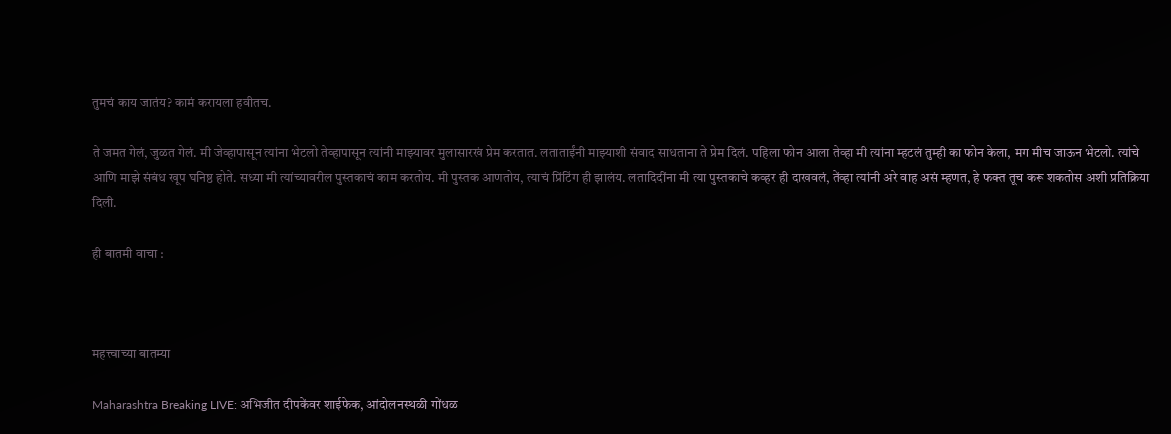तुमचं काय जातंय? कामं करायला हवीतच.

ते जमत गेलं, जुळत गेलं. मी जेव्हापासून त्यांना भेटलो तेव्हापासून त्यांनी माझ्यावर मुलासारखं प्रेम करतात. लताताईंनी माझ्याशी संवाद साधताना ते प्रेम दिलं. पहिला फोन आला तेव्हा मी त्यांना म्हटलं तुम्ही का फोन केला, मग मीच जाऊन भेटलो. त्यांचे आणि माझे संबंध खूप घनिष्ठ होते. सध्या मी त्यांच्यावरील पुस्तकाचं काम करतोय. मी पुस्तक आणतोय, त्याचं प्रिंटिंग ही झालंय. लतादिदींना मी त्या पुस्तकाचे कव्हर ही दाखवलं, तेंव्हा त्यांनी अरे वाह असं म्हणत, हे फक्त तूच करू शकतोस अशी प्रतिक्रिया दिली.

ही बातमी वाचा :



महत्त्वाच्या बातम्या

Maharashtra Breaking LIVE: अभिजीत दीपकेंवर शाईफेक, आंदोलनस्थळी गोंधळ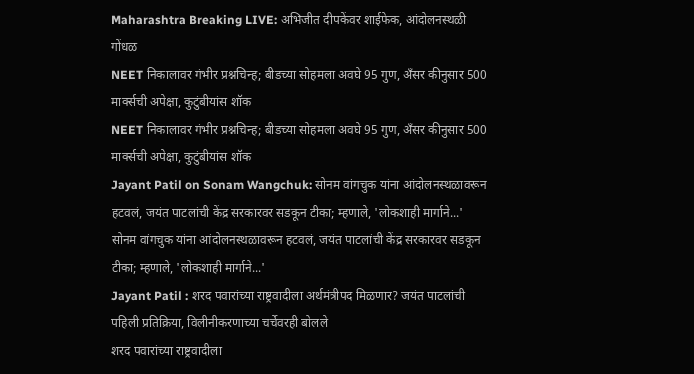Maharashtra Breaking LIVE: अभिजीत दीपकेंवर शाईफेक, आंदोलनस्थळी गोंधळ
NEET निकालावर गंभीर प्रश्नचिन्ह; बीडच्या सोहमला अवघे 95 गुण, अँसर कीनुसार 500 मार्क्सची अपेक्षा, कुटुंबीयांस शॉक
NEET निकालावर गंभीर प्रश्नचिन्ह; बीडच्या सोहमला अवघे 95 गुण, अँसर कीनुसार 500 मार्क्सची अपेक्षा, कुटुंबीयांस शॉक
Jayant Patil on Sonam Wangchuk: सोनम वांगचुक यांना आंदोलनस्थळावरून हटवलं, जयंत पाटलांची केंद्र सरकारवर सडकून टीका; म्हणाले, 'लोकशाही मार्गाने...'
सोनम वांगचुक यांना आंदोलनस्थळावरून हटवलं, जयंत पाटलांची केंद्र सरकारवर सडकून टीका; म्हणाले, 'लोकशाही मार्गाने...'
Jayant Patil : शरद पवारांच्या राष्ट्रवादीला अर्थमंत्रीपद मिळणार? जयंत पाटलांची पहिली प्रतिक्रिया, विलीनीकरणाच्या चर्चेवरही बोलले
शरद पवारांच्या राष्ट्रवादीला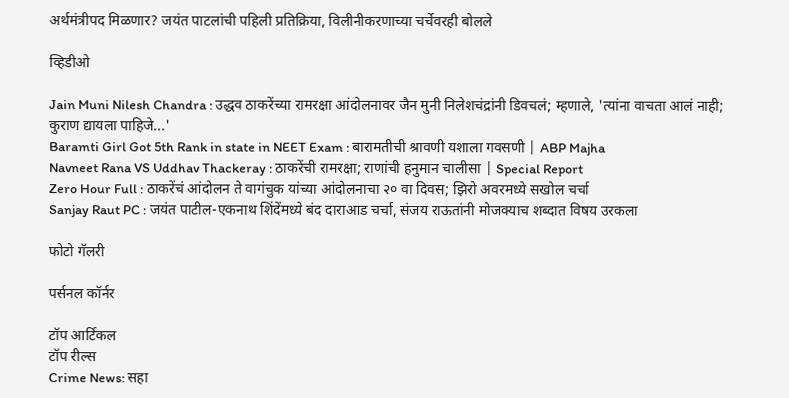अर्थमंत्रीपद मिळणार? जयंत पाटलांची पहिली प्रतिक्रिया, विलीनीकरणाच्या चर्चेवरही बोलले

व्हिडीओ

Jain Muni Nilesh Chandra : उद्धव ठाकरेंच्या रामरक्षा आंदोलनावर जैन मुनी निलेशचंद्रांनी डिवचलं; म्हणाले, 'त्यांना वाचता आलं नाही; कुराण द्यायला पाहिजे...'
Baramti Girl Got 5th Rank in state in NEET Exam : बारामतीची श्रावणी यशाला गवसणी | ABP Majha
Navneet Rana VS Uddhav Thackeray : ठाकरेंची रामरक्षा; राणांची हनुमान चालीसा | Special Report
Zero Hour Full : ठाकरेंचं आंदोलन ते वागंचुक यांच्या आंदोलनाचा २० वा दिवस; झिरो अवरमध्ये सखोल चर्चा
Sanjay Raut PC : जयंत पाटील-एकनाथ शिंदेंमध्ये बंद दाराआड चर्चा, संजय राऊतांनी मोजक्याच शब्दात विषय उरकला

फोटो गॅलरी

पर्सनल कॉर्नर

टॉप आर्टिकल
टॉप रील्स
Crime News: सहा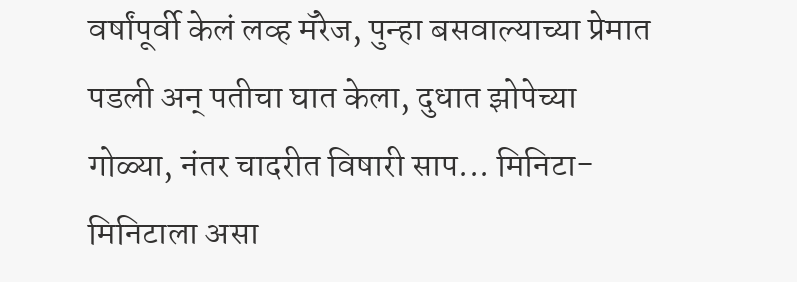वर्षांपूर्वी केलं लव्ह मॅरेज, पुन्हा बसवाल्याच्या प्रेमात पडली अन् पतीचा घात केला, दुधात झोपेच्या गोळ्या, नंतर चादरीत विषारी साप... मिनिटा-मिनिटाला असा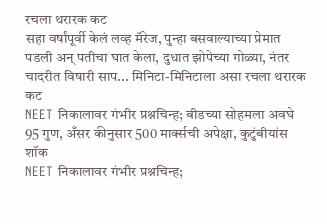रचला थरारक कट
सहा वर्षांपूर्वी केलं लव्ह मॅरेज, पुन्हा बसवाल्याच्या प्रेमात पडली अन् पतीचा घात केला, दुधात झोपेच्या गोळ्या, नंतर चादरीत विषारी साप... मिनिटा-मिनिटाला असा रचला थरारक कट
NEET निकालावर गंभीर प्रश्नचिन्ह; बीडच्या सोहमला अवघे 95 गुण, अँसर कीनुसार 500 मार्क्सची अपेक्षा, कुटुंबीयांस शॉक
NEET निकालावर गंभीर प्रश्नचिन्ह;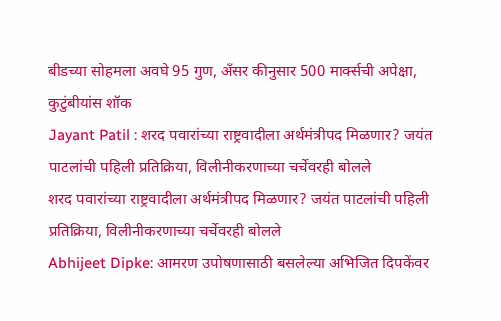बीडच्या सोहमला अवघे 95 गुण, अँसर कीनुसार 500 मार्क्सची अपेक्षा, कुटुंबीयांस शॉक
Jayant Patil : शरद पवारांच्या राष्ट्रवादीला अर्थमंत्रीपद मिळणार? जयंत पाटलांची पहिली प्रतिक्रिया, विलीनीकरणाच्या चर्चेवरही बोलले
शरद पवारांच्या राष्ट्रवादीला अर्थमंत्रीपद मिळणार? जयंत पाटलांची पहिली प्रतिक्रिया, विलीनीकरणाच्या चर्चेवरही बोलले
Abhijeet Dipke: आमरण उपोषणासाठी बसलेल्या अभिजित दिपकेंवर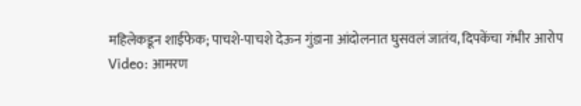महिलेकडून शाईफेक; पाचशे-पाचशे देऊन गुंडाना आंदोलनात घुसवलं जातंय, दिपकेंचा गंभीर आरोप
Video: आमरण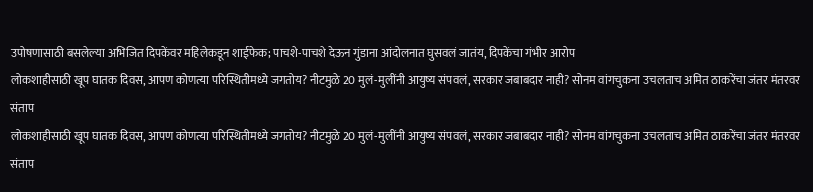उपोषणासाठी बसलेल्या अभिजित दिपकेंवर महिलेकडून शाईफेक; पाचशे-पाचशे देऊन गुंडाना आंदोलनात घुसवलं जातंय, दिपकेंचा गंभीर आरोप
लोकशाहीसाठी खूप घातक दिवस, आपण कोणत्या परिस्थितीमध्ये जगतोय? नीटमुळे 20 मुलं-मुलींनी आयुष्य संपवलं, सरकार जबाबदार नाही? सोनम वांगचुकना उचलताच अमित ठाकरेंचा जंतर मंतरवर संताप
लोकशाहीसाठी खूप घातक दिवस, आपण कोणत्या परिस्थितीमध्ये जगतोय? नीटमुळे 20 मुलं-मुलींनी आयुष्य संपवलं, सरकार जबाबदार नाही? सोनम वांगचुकना उचलताच अमित ठाकरेंचा जंतर मंतरवर संताप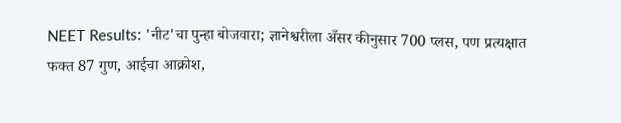NEET Results: 'नीट'चा पुन्हा बोजवारा; ज्ञानेश्वरीला अँसर कीनुसार 700 प्लस, पण प्रत्यक्षात फक्त 87 गुण, आईचा आक्रोश,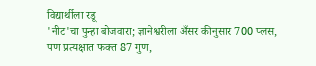विद्यार्थीला रडू
'नीट'चा पुन्हा बोजवारा; ज्ञानेश्वरीला अँसर कीनुसार 700 प्लस, पण प्रत्यक्षात फक्त 87 गुण,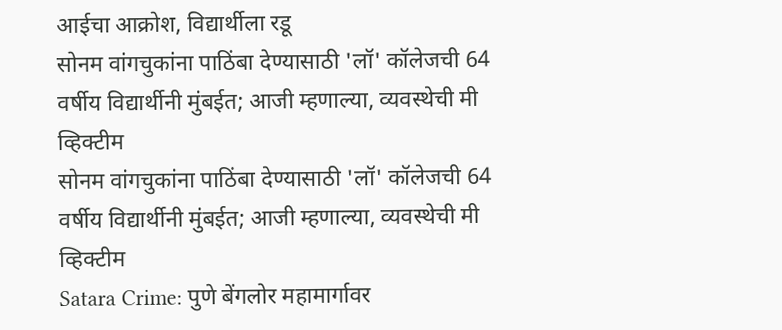आईचा आक्रोश, विद्यार्थीला रडू
सोनम वांगचुकांना पाठिंबा देण्यासाठी 'लॉ' कॉलेजची 64 वर्षीय विद्यार्थीनी मुंबईत; आजी म्हणाल्या, व्यवस्थेची मी व्हिक्टीम
सोनम वांगचुकांना पाठिंबा देण्यासाठी 'लॉ' कॉलेजची 64 वर्षीय विद्यार्थीनी मुंबईत; आजी म्हणाल्या, व्यवस्थेची मी व्हिक्टीम
Satara Crime: पुणे बेंगलोर महामार्गावर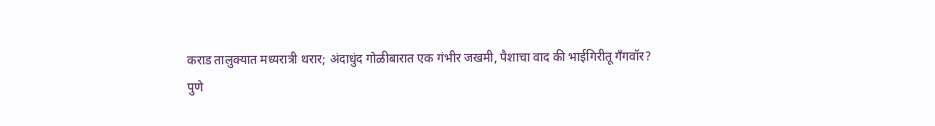कराड तालुक्यात मध्यरात्री थरार; अंदाधुंद गोळीबारात एक गंभीर जखमी, पैशाचा वाद की भाईगिरीतू गँगवॉर?
पुणे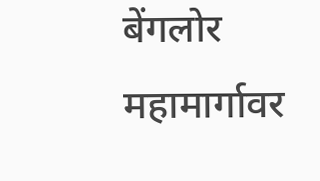बेंगलोर महामार्गावर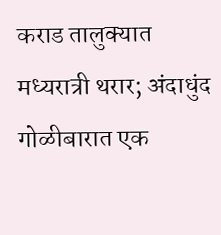कराड तालुक्यात मध्यरात्री थरार; अंदाधुंद गोळीबारात एक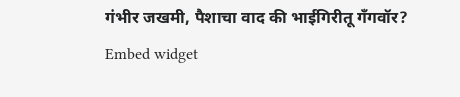गंभीर जखमी, पैशाचा वाद की भाईगिरीतू गँगवॉर?
Embed widget